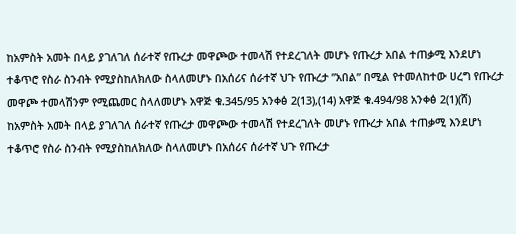ከአምስት አመት በላይ ያገለገለ ሰራተኛ የጡረታ መዋጮው ተመላሽ የተደረገለት መሆኑ የጡረታ አበል ተጠቃሚ እንደሆነ ተቆጥሮ የስራ ስንብት የሚያስከለክለው ስላለመሆኑ በአሰሪና ሰራተኛ ህጉ የጡረታ ”አበል” በሚል የተመለከተው ሀረግ የጡረታ መዋጮ ተመላሽንም የሚጨመር ስላለመሆኑ አዋጅ ቁ.345/95 አንቀፅ 2(13),(14) አዋጅ ቁ.494/98 አንቀፅ 2(1)(ሸ)
ከአምስት አመት በላይ ያገለገለ ሰራተኛ የጡረታ መዋጮው ተመላሽ የተደረገለት መሆኑ የጡረታ አበል ተጠቃሚ እንደሆነ ተቆጥሮ የስራ ስንብት የሚያስከለክለው ስላለመሆኑ በአሰሪና ሰራተኛ ህጉ የጡረታ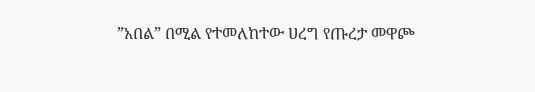”አበል” በሚል የተመለከተው ሀረግ የጡረታ መዋጮ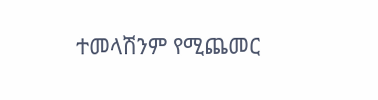ተመላሽንም የሚጨመር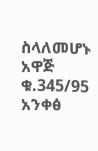ስላለመሆኑ አዋጅ ቁ.345/95 አንቀፅ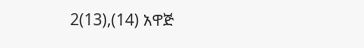2(13),(14) አዋጅ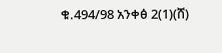ቁ.494/98 አንቀፅ 2(1)(ሸ)